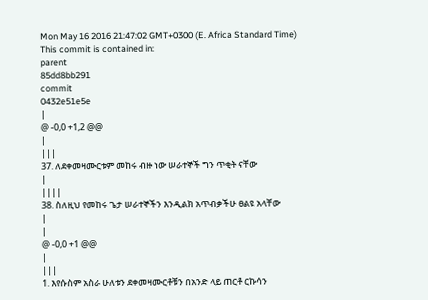Mon May 16 2016 21:47:02 GMT+0300 (E. Africa Standard Time)
This commit is contained in:
parent
85dd8bb291
commit
0432e51e5e
|
@ -0,0 +1,2 @@
|
|||
37. ለደቀመዛሙርቱም መከሩ ብዙ ነው ሠራተኞች ግን ጥቂት ናቸው
|
||||
38. ስለዚህ የመከሩ ጌታ ሠራተኞችን እንዲልክ አጥብቃችሁ ፀልዩ አላቸው
|
|
@ -0,0 +1 @@
|
|||
1. እየሱስም አስራ ሁለቱን ደቀመዛሙርቶቹን በአንድ ላይ ጠርቶ ርኩሳን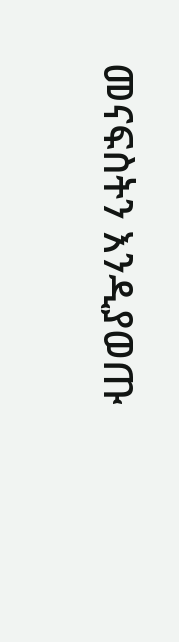መናፍስትን እንዲያወጡ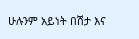ሁሉንም አይነት በሽታ እና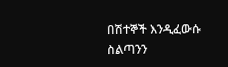በሽተኞች እንዲፈውሱ ስልጣንን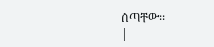ሰጣቸው፡፡
|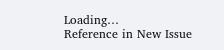Loading…
Reference in New Issue